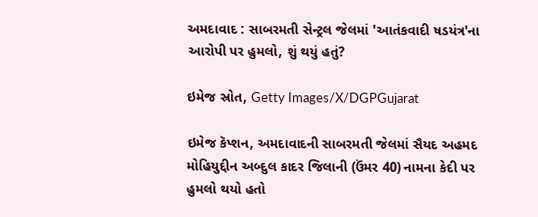અમદાવાદ : સાબરમતી સેન્ટ્રલ જેલમાં 'આતંકવાદી ષડયંત્ર'ના આરોપી પર હુમલો, શું થયું હતું?

ઇમેજ સ્રોત, Getty Images/X/DGPGujarat

ઇમેજ કૅપ્શન, અમદાવાદની સાબરમતી જેલમાં સૈયદ અહમદ મોહિયુદ્દીન અબ્દુલ કાદર જિલાની (ઉંમર 40) નામના કેદી પર હુમલો થયો હતો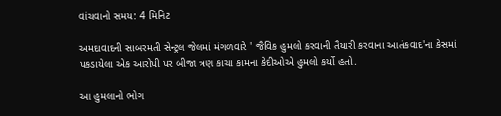વાંચવાનો સમય: 4 મિનિટ

અમદાવાદની સાબરમતી સેન્ટ્રલ જેલમાં મંગળવારે ' જૈવિક હુમલો કરવાની તૈયારી કરવાના આતંકવાદ'ના કેસમાં પકડાયેલા એક આરોપી પર બીજા ત્રણ કાચા કામના કેદીઓએ હુમલો કર્યો હતો.

આ હુમલાનો ભોગ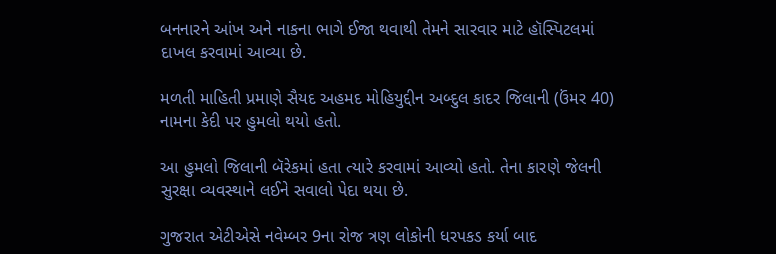બનનારને આંખ અને નાકના ભાગે ઈજા થવાથી તેમને સારવાર માટે હૉસ્પિટલમાં દાખલ કરવામાં આવ્યા છે.

મળતી માહિતી પ્રમાણે સૈયદ અહમદ મોહિયુદ્દીન અબ્દુલ કાદર જિલાની (ઉંમર 40) નામના કેદી પર હુમલો થયો હતો.

આ હુમલો જિલાની બૅરેકમાં હતા ત્યારે કરવામાં આવ્યો હતો. તેના કારણે જેલની સુરક્ષા વ્યવસ્થાને લઈને સવાલો પેદા થયા છે.

ગુજરાત એટીએસે નવેમ્બર 9ના રોજ ત્રણ લોકોની ધરપકડ કર્યા બાદ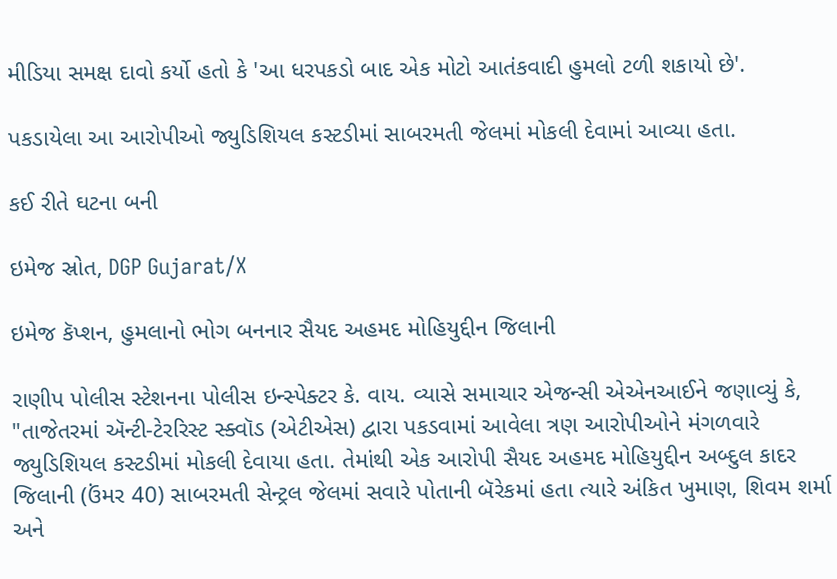મીડિયા સમક્ષ દાવો કર્યો હતો કે 'આ ધરપકડો બાદ એક મોટો આતંકવાદી હુમલો ટળી શકાયો છે'.

પકડાયેલા આ આરોપીઓ જ્યુડિશિયલ કસ્ટડીમાં સાબરમતી જેલમાં મોકલી દેવામાં આવ્યા હતા.

કઈ રીતે ઘટના બની

ઇમેજ સ્રોત, DGP Gujarat/X

ઇમેજ કૅપ્શન, હુમલાનો ભોગ બનનાર સૈયદ અહમદ મોહિયુદ્દીન જિલાની

રાણીપ પોલીસ સ્ટેશનના પોલીસ ઇન્સ્પેક્ટર કે. વાય. વ્યાસે સમાચાર એજન્સી એએનઆઈને જણાવ્યું કે, "તાજેતરમાં ઍન્ટી-ટેરરિસ્ટ સ્ક્વૉડ (એટીએસ) દ્વારા પકડવામાં આવેલા ત્રણ આરોપીઓને મંગળવારે જ્યુડિશિયલ કસ્ટડીમાં મોકલી દેવાયા હતા. તેમાંથી એક આરોપી સૈયદ અહમદ મોહિયુદ્દીન અબ્દુલ કાદર જિલાની (ઉંમર 40) સાબરમતી સેન્ટ્રલ જેલમાં સવારે પોતાની બૅરેકમાં હતા ત્યારે અંકિત ખુમાણ, શિવમ શર્મા અને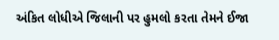અંકિત લોધીએ જિલાની પર હુમલો કરતા તેમને ઈજા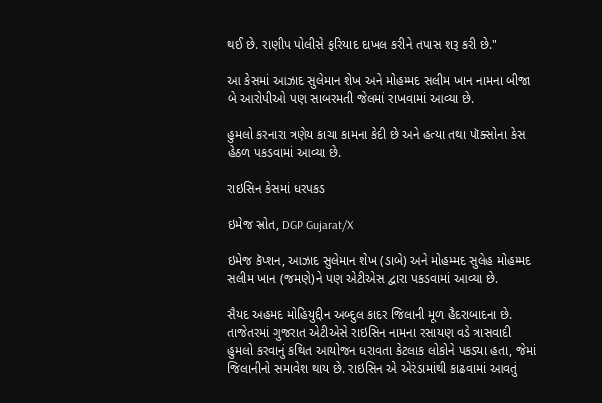થઈ છે. રાણીપ પોલીસે ફરિયાદ દાખલ કરીને તપાસ શરૂ કરી છે."

આ કેસમાં આઝાદ સુલેમાન શેખ અને મોહમ્મદ સલીમ ખાન નામના બીજા બે આરોપીઓ પણ સાબરમતી જેલમાં રાખવામાં આવ્યા છે.

હુમલો કરનારા ત્રણેય કાચા કામના કેદી છે અને હત્યા તથા પૉક્સોના કેસ હેઠળ પકડવામાં આવ્યા છે.

રાઇસિન કેસમાં ધરપકડ

ઇમેજ સ્રોત, DGP Gujarat/X

ઇમેજ કૅપ્શન, આઝાદ સુલેમાન શેખ (ડાબે) અને મોહમ્મદ સુલેહ મોહમ્મદ સલીમ ખાન (જમણે)ને પણ એટીએસ દ્વારા પકડવામાં આવ્યા છે.

સૈયદ અહમદ મોહિયુદ્દીન અબ્દુલ કાદર જિલાની મૂળ હૈદરાબાદના છે. તાજેતરમાં ગુજરાત એટીએસે રાઇસિન નામના રસાયણ વડે ત્રાસવાદી હુમલો કરવાનું કથિત આયોજન ધરાવતા કેટલાક લોકોને પકડ્યા હતા, જેમાં જિલાનીનો સમાવેશ થાય છે. રાઇસિન એ એરંડામાંથી કાઢવામાં આવતું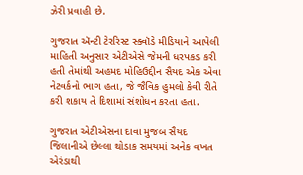ઝેરી પ્રવાહી છે.

ગુજરાત ઍન્ટી ટેરરિસ્ટ સ્ક્વૉડે મીડિયાને આપેલી માહિતી અનુસાર એટીએસે જેમની ધરપકડ કરી હતી તેમાંથી અહમદ મોહિઉદ્દીન સૈયદ એક એવા નેટવર્કનો ભાગ હતા, જે જૈવિક હુમલો કેવી રીતે કરી શકાય તે દિશામાં સંશોધન કરતા હતા.

ગુજરાત એટીએસના દાવા મુજબ સૈયદ જિલાનીએ છેલ્લા થોડાક સમયમાં અનેક વખત એરંડાથી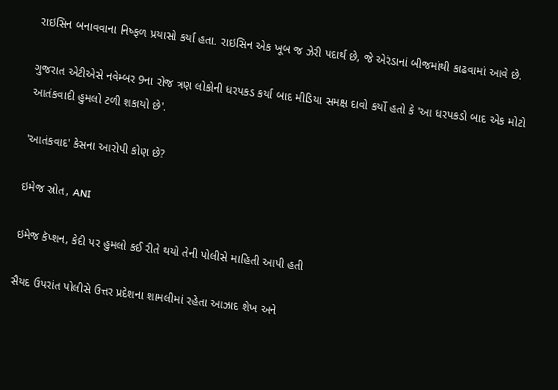રાઇસિન બનાવવાના નિષ્ફળ પ્રયાસો કર્યા હતા. રાઇસિન એક ખૂબ જ ઝેરી પદાર્થ છે, જે એરંડાનાં બીજમાંથી કાઢવામાં આવે છે.

ગુજરાત એટીએસે નવેમ્બર 9ના રોજ ત્રણ લોકોની ધરપકડ કર્યા બાદ મીડિયા સમક્ષ દાવો કર્યો હતો કે 'આ ધરપકડો બાદ એક મોટો આતંકવાદી હુમલો ટળી શકાયો છે'.

'આતંકવાદ' કેસના આરોપી કોણ છે?

ઇમેજ સ્રોત, ANI

ઇમેજ કૅપ્શન, કેદી પર હુમલો કઈ રીતે થયો તેની પોલીસે માહિતી આપી હતી

સૈયદ ઉપરાંત પોલીસે ઉત્તર પ્રદેશના શામલીમાં રહેતા આઝાદ શેખ અને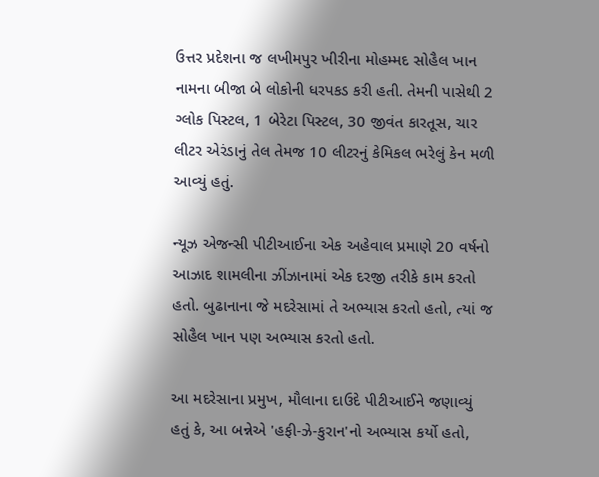ઉત્તર પ્રદેશના જ લખીમપુર ખીરીના મોહમ્મદ સોહૈલ ખાન નામના બીજા બે લોકોની ધરપકડ કરી હતી. તેમની પાસેથી 2 ગ્લોક પિસ્ટલ, 1 બેરેટા પિસ્ટલ, 30 જીવંત કારતૂસ, ચાર લીટર એરંડાનું તેલ તેમજ 10 લીટરનું કેમિકલ ભરેલું કેન મળી આવ્યું હતું.

ન્યૂઝ એજન્સી પીટીઆઈના એક અહેવાલ પ્રમાણે 20 વર્ષનો આઝાદ શામલીના ઝીંઝાનામાં એક દરજી તરીકે કામ કરતો હતો. બુઢાનાના જે મદરેસામાં તે અભ્યાસ કરતો હતો, ત્યાં જ સોહૈલ ખાન પણ અભ્યાસ કરતો હતો.

આ મદરેસાના પ્રમુખ, મૌલાના દાઉદે પીટીઆઈને જણાવ્યું હતું કે, આ બન્નેએ 'હફી-ઝે-કુરાન'નો અભ્યાસ કર્યો હતો,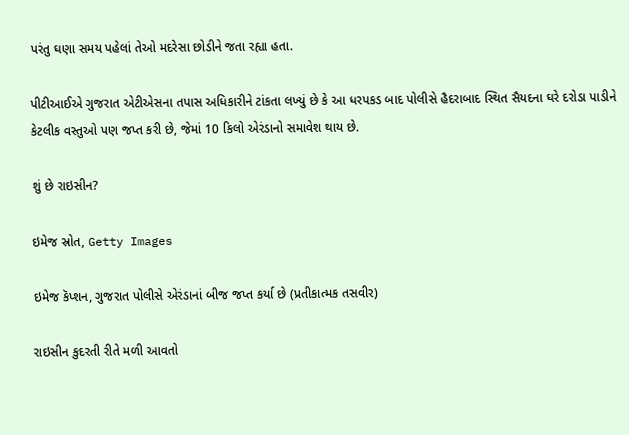પરંતુ ઘણા સમય પહેલાં તેઓ મદરેસા છોડીને જતા રહ્યા હતા.

પીટીઆઈએ ગુજરાત એટીએસના તપાસ અધિકારીને ટાંકતા લખ્યું છે કે આ ધરપકડ બાદ પોલીસે હૈદરાબાદ સ્થિત સૈયદના ઘરે દરોડા પાડીને કેટલીક વસ્તુઓ પણ જપ્ત કરી છે, જેમાં 10 કિલો એરંડાનો સમાવેશ થાય છે.

શું છે રાઇસીન?

ઇમેજ સ્રોત, Getty Images

ઇમેજ કૅપ્શન, ગુજરાત પોલીસે એરંડાનાં બીજ જપ્ત કર્યા છે (પ્રતીકાત્મક તસવીર)

રાઇસીન કુદરતી રીતે મળી આવતો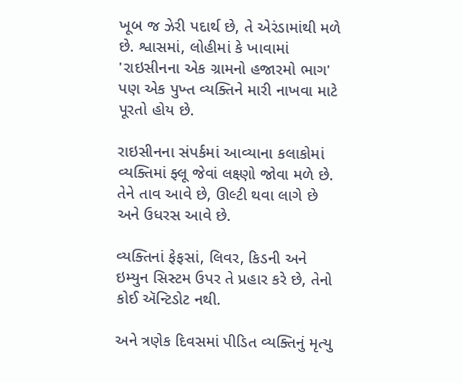ખૂબ જ ઝેરી પદાર્થ છે, તે એરંડામાંથી મળે છે. શ્વાસમાં, લોહીમાં કે ખાવામાં 'રાઇસીનના એક ગ્રામનો હજારમો ભાગ' પણ એક પુખ્ત વ્યક્તિને મારી નાખવા માટે પૂરતો હોય છે.

રાઇસીનના સંપર્કમાં આવ્યાના કલાકોમાં વ્યક્તિમાં ફ્લૂ જેવાં લક્ષ્ણો જોવા મળે છે. તેને તાવ આવે છે, ઊલ્ટી થવા લાગે છે અને ઉધરસ આવે છે.

વ્યક્તિનાં ફેફસાં, લિવર, કિડની અને ઇમ્યુન સિસ્ટમ ઉપર તે પ્રહાર કરે છે, તેનો કોઈ ઍન્ટિડોટ નથી.

અને ત્રણેક દિવસમાં પીડિત વ્યક્તિનું મૃત્યુ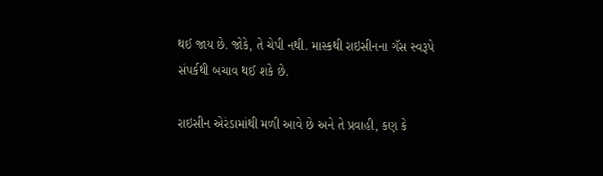થઈ જાય છે. જોકે, તે ચેપી નથી. માસ્કથી રાઇસીનના ગૅસ સ્વરૂપે સંપર્કથી બચાવ થઈ શકે છે.

રાઇસીન એરંડામાંથી મળી આવે છે અને તે પ્રવાહી, કણ કે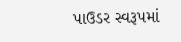પાઉડર સ્વરૂપમાં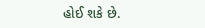હોઈ શકે છે.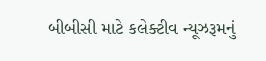બીબીસી માટે કલેક્ટીવ ન્યૂઝરૂમનું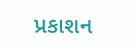પ્રકાશન